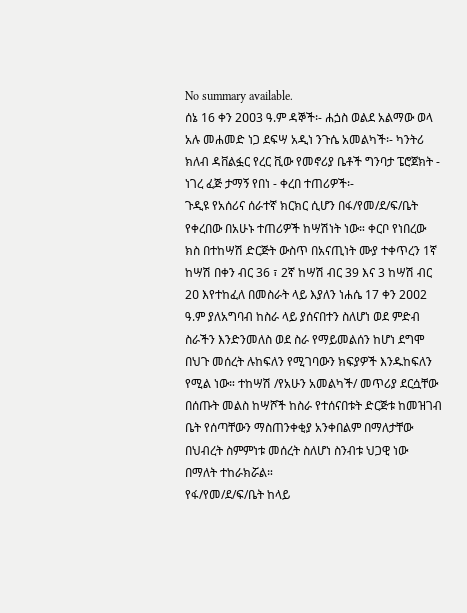No summary available.
ሰኔ 16 ቀን 2ዐዐ3 ዓ.ም ዳኞች፡- ሐጏስ ወልደ አልማው ወላ አሉ መሐመድ ነጋ ደፍሣ አዲነ ንጉሴ አመልካች፡- ካንትሪ ክለብ ዳቨልፏር የረር ቪው የመኖሪያ ቤቶች ግንባታ ፔሮጀክት - ነገረ ፈጅ ታማኝ የበነ - ቀረበ ተጠሪዎች፡-
ጉዲዩ የአሰሪና ሰራተኛ ክርክር ሲሆን በፋ/የመ/ደ/ፍ/ቤት የቀረበው በአሁኑ ተጠሪዎች ከሣሽነት ነው። ቀርቦ የነበረው ክስ በተከሣሽ ድርጅት ውስጥ በአናጢነት ሙያ ተቀጥረን 1ኛ ከሣሽ በቀን ብር 36 ፣ 2ኛ ከሣሽ ብር 39 እና 3 ከሣሽ ብር 2ዐ እየተከፈለ በመስራት ላይ እያለን ነሐሴ 17 ቀን 2ዐዐ2 ዓ.ም ያለአግባብ ከስራ ላይ ያሰናበተን ስለሆነ ወደ ምድብ ስራችን እንድንመለስ ወደ ስራ የማይመልሰን ከሆነ ደግሞ በህጉ መሰረት ሉከፍለን የሚገባውን ክፍያዎች እንዱከፍለን የሚል ነው። ተከሣሽ /የአሁን አመልካች/ መጥሪያ ደርሷቸው በሰጡት መልስ ከሣሾች ከስራ የተሰናበቱት ድርጅቱ ከመዝገብ ቤት የሰጣቸውን ማስጠንቀቂያ አንቀበልም በማለታቸው በህብረት ስምምነቱ መሰረት ስለሆነ ስንብቱ ህጋዊ ነው በማለት ተከራክሯል።
የፋ/የመ/ደ/ፍ/ቤት ከላይ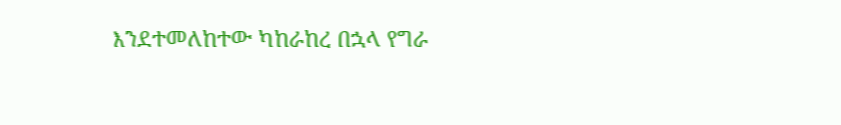እንደተመለከተው ካከራከረ በኋላ የግራ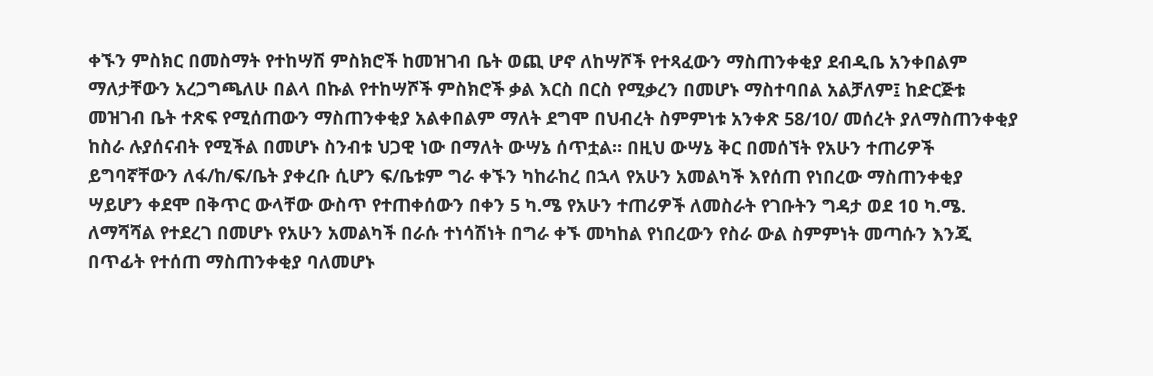ቀኙን ምስክር በመስማት የተከሣሽ ምስክሮች ከመዝገብ ቤት ወጪ ሆኖ ለከሣሾች የተጻፈውን ማስጠንቀቂያ ደብዲቤ አንቀበልም ማለታቸውን አረጋግጫለሁ በልላ በኩል የተከሣሾች ምስክሮች ቃል እርስ በርስ የሚቃረን በመሆኑ ማስተባበል አልቻለም፤ ከድርጅቱ መዝገብ ቤት ተጽፍ የሚሰጠውን ማስጠንቀቂያ አልቀበልም ማለት ደግሞ በህብረት ስምምነቱ አንቀጽ 58/10/ መሰረት ያለማስጠንቀቂያ ከስራ ሉያሰናብት የሚችል በመሆኑ ስንብቱ ህጋዊ ነው በማለት ውሣኔ ሰጥቷል። በዚህ ውሣኔ ቅር በመሰኘት የአሁን ተጠሪዎች ይግባኛቸውን ለፋ/ከ/ፍ/ቤት ያቀረቡ ሲሆን ፍ/ቤቱም ግራ ቀኙን ካከራከረ በኋላ የአሁን አመልካች እየሰጠ የነበረው ማስጠንቀቂያ ሣይሆን ቀደሞ በቅጥር ውላቸው ውስጥ የተጠቀሰውን በቀን 5 ካ.ሜ የአሁን ተጠሪዎች ለመስራት የገቡትን ግዳታ ወደ 1ዐ ካ.ሜ.
ለማሻሻል የተደረገ በመሆኑ የአሁን አመልካች በራሱ ተነሳሽነት በግራ ቀኙ መካከል የነበረውን የስራ ውል ስምምነት መጣሱን እንጂ በጥፊት የተሰጠ ማስጠንቀቂያ ባለመሆኑ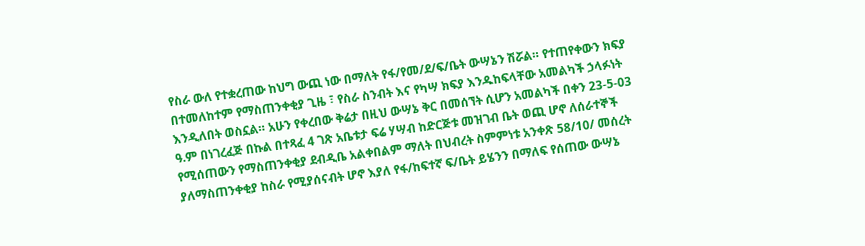የስራ ውለ የተቋረጠው ከህግ ውጪ ነው በማለት የፋ/የመ/ደ/ፍ/ቤት ውሣኔን ሽሯል። የተጠየቀውን ክፍያ በተመለከተም የማስጠንቀቂያ ጊዜ ፣ የስራ ስንብት እና የካሣ ክፍያ እንዱከፍላቸው አመልካች ኃላፉነት እንዲለበት ወስኗል። አሁን የቀረበው ቅሬታ በዚህ ውሣኔ ቅር በመሰኘት ሲሆን አመልካች በቀን 23-5-03 ዓ.ም በነገረፈጅ በኩል በተጻፈ 4 ገጽ አቤቱታ ፍሬ ሃሣብ ከድርጅቱ መዝገብ ቤት ወጪ ሆኖ ለሰራተኞች የሚሰጠውን የማስጠንቀቂያ ደብዲቤ አልቀበልም ማለት በህብረት ስምምነቱ አንቀጽ 58/10/ መሰረት ያለማስጠንቀቂያ ከስራ የሚያሰናብት ሆኖ እያለ የፋ/ከፍተኛ ፍ/ቤት ይሄንን በማለፍ የሰጠው ውሣኔ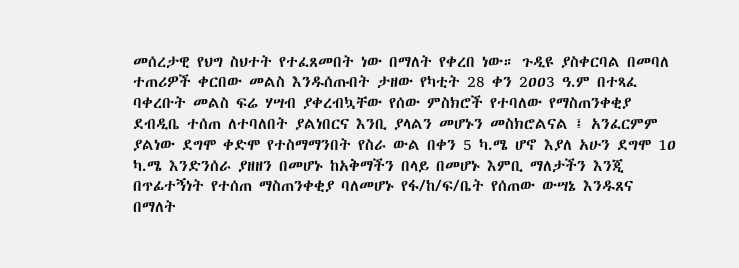መሰረታዊ የህግ ስህተት የተፈጸመበት ነው በማለት የቀረበ ነው። ጉዲዩ ያስቀርባል በመባለ ተጠሪዎች ቀርበው መልስ እንዱሰጡበት ታዘው የካቲት 28 ቀን 2ዐዐ3 ዓ.ም በተጻፈ ባቀረቡት መልስ ፍሬ ሃሣብ ያቀረብኳቸው የሰው ምስክሮች የተባለው የማስጠንቀቂያ ደብዲቤ ተሰጠ ለተባለበት ያልነበርና እንቢ ያላልን መሆኑን መስክሮልናል ፤ አንፈርምም ያልነው ደግሞ ቀድሞ የተስማማንበት የስራ ውል በቀን 5 ካ.ሜ ሆኖ እያለ አሁን ደግሞ 1ዐ ካ.ሜ እንድንሰራ ያዘዘን በመሆኑ ከአቅማችን በላይ በመሆኑ እምቢ ማለታችን እንጂ በጥፊተኝነት የተሰጠ ማስጠንቀቂያ ባለመሆኑ የፋ/ከ/ፍ/ቤት የሰጠው ውሣኔ እንዱጸና በማለት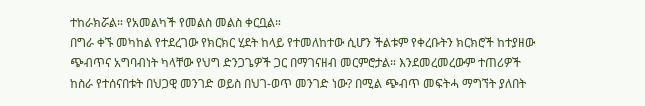ተከራክሯል። የአመልካች የመልስ መልስ ቀርቧል።
በግራ ቀኙ መካከል የተደረገው የክርክር ሂደት ከላይ የተመለከተው ሲሆን ችልቱም የቀረቡትን ክርክሮች ከተያዘው ጭብጥና አግባብነት ካላቸው የህግ ድንጋጌዎች ጋር በማገናዘብ መርምሮታል። እንደመረመረውም ተጠሪዎች ከስራ የተሰናበቱት በህጋዊ መንገድ ወይስ በህገ-ወጥ መንገድ ነው? በሚል ጭብጥ መፍትሓ ማግኘት ያለበት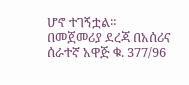ሆኖ ተገኝቷል።
በመጀመሪያ ደረጃ በአሰሪና ሰራተኛ አዋጅ ቁ. 377/96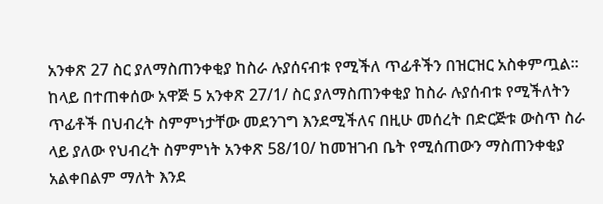አንቀጽ 27 ስር ያለማስጠንቀቂያ ከስራ ሉያሰናብቱ የሚችለ ጥፊቶችን በዝርዝር አስቀምጧል። ከላይ በተጠቀሰው አዋጅ 5 አንቀጽ 27/1/ ስር ያለማስጠንቀቂያ ከስራ ሉያሰብቱ የሚችለትን ጥፊቶች በህብረት ስምምነታቸው መደንገግ እንደሚችለና በዚሁ መሰረት በድርጅቱ ውስጥ ስራ ላይ ያለው የህብረት ስምምነት አንቀጽ 58/10/ ከመዝገብ ቤት የሚሰጠውን ማስጠንቀቂያ አልቀበልም ማለት እንደ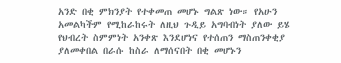አንድ በቂ ምክንያት የተቀመጠ መሆኑ ግልጽ ነው። የአሁን አመልካችም የሚከራከሩት ለዚህ ጉዲይ አግባብነት ያለው ይሄ የህብረት ስምምነት አንቀጽ እንደሆነና የተሰጠን ማስጠንቀቂያ ያለመቀበል በራሱ ከስራ ለማሰናበት በቂ መሆኑን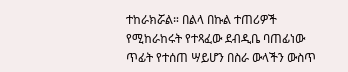ተከራክሯል። በልላ በኩል ተጠሪዎች የሚከራከሩት የተጻፈው ደብዲቤ ባጠፊነው ጥፊት የተሰጠ ሣይሆን በስራ ውላችን ውስጥ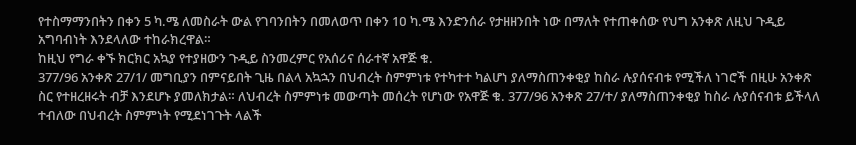የተስማማንበትን በቀን 5 ካ.ሜ ለመስራት ውል የገባንበትን በመለወጥ በቀን 1ዐ ካ.ሜ እንድንሰራ የታዘዘንበት ነው በማለት የተጠቀሰው የህግ አንቀጽ ለዚህ ጉዲይ አግባብነት እንደላለው ተከራክረዋል።
ከዚህ የግራ ቀኙ ክርክር አኳያ የተያዘውን ጉዲይ ስንመረምር የአሰሪና ሰራተኛ አዋጅ ቁ.
377/96 አንቀጽ 27/1/ መግቢያን በምናይበት ጊዜ በልላ አኳኋን በህብረት ስምምነቱ የተካተተ ካልሆነ ያለማስጠንቀቂያ ከስራ ሉያሰናብቱ የሚችለ ነገሮች በዚሁ አንቀጽ ስር የተዘረዘሩት ብቻ እንደሆኑ ያመለክታል። ለህብረት ስምምነቱ መውጣት መሰረት የሆነው የአዋጅ ቁ. 377/96 አንቀጽ 27/ተ/ ያለማስጠንቀቂያ ከስራ ሉያሰናብቱ ይችላለ ተብለው በህብረት ስምምነት የሚደነገጉት ላልች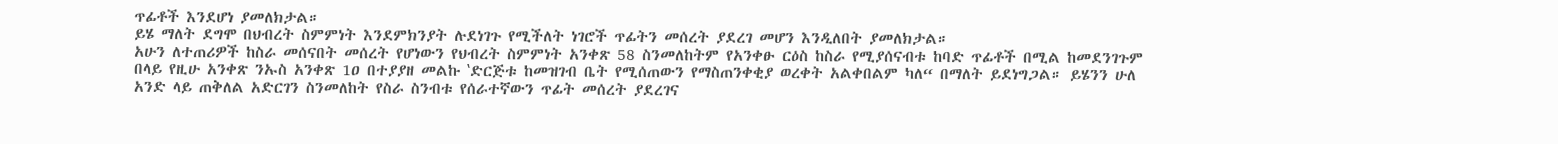ጥፊቶች እንደሆነ ያመለክታል።
ይሄ ማለት ደግሞ በህብረት ስምምነት እንደምክንያት ሉደነገጉ የሚችለት ነገሮች ጥፊትን መሰረት ያደረገ መሆን እንዲለበት ያመለክታል።
አሁን ለተጠሪዎች ከስራ መሰናበት መሰረት የሆነውን የህብረት ስምምነት አንቀጽ 58 ስንመለከትም የአንቀፁ ርዕስ ከስራ የሚያሰናብቱ ከባድ ጥፊቶች በሚል ከመደንገጉም በላይ የዚሁ አንቀጽ ንኡስ አንቀጽ 1ዐ በተያያዘ መልኩ ‛ድርጅቱ ከመዝገብ ቤት የሚሰጠውን የማስጠንቀቂያ ወረቀት አልቀበልም ካለ“ በማለት ይደነግጋል። ይሄንን ሁለ አንድ ላይ ጠቅለል አድርገን ስንመለከት የስራ ስንብቱ የሰራተኛውን ጥፊት መሰረት ያደረገና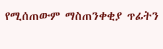የሚሰጠውም ማስጠንቀቂያ ጥፊትን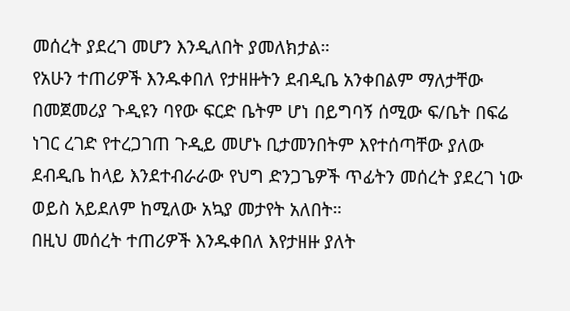መሰረት ያደረገ መሆን እንዲለበት ያመለክታል።
የአሁን ተጠሪዎች እንዱቀበለ የታዘዙትን ደብዲቤ አንቀበልም ማለታቸው በመጀመሪያ ጉዲዩን ባየው ፍርድ ቤትም ሆነ በይግባኝ ሰሚው ፍ/ቤት በፍሬ ነገር ረገድ የተረጋገጠ ጉዲይ መሆኑ ቢታመንበትም እየተሰጣቸው ያለው ደብዲቤ ከላይ እንደተብራራው የህግ ድንጋጌዎች ጥፊትን መሰረት ያደረገ ነው ወይስ አይደለም ከሚለው አኳያ መታየት አለበት።
በዚህ መሰረት ተጠሪዎች እንዱቀበለ እየታዘዙ ያለት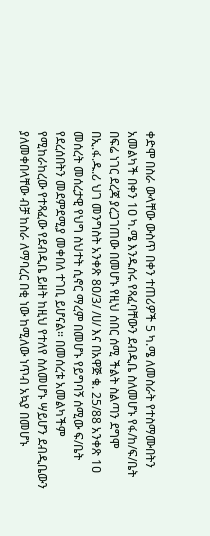ቀድሞ በስራ ውላቸው ውስጥ በቀን ተጠሪዎች 5 ካ.ሜ ለመስራት የተስማሙበትን አመልካች በቀን 1ዐ ካ.ሜ እንዱሰሩ የጻፈባቸውን ደብዲቤ ስለመሆኑ የፋ/ከ/ፍ/ቤት በፍሬ ነገር ደረጃ ያረጋገጠው በመሆኑ የዚህ ሰበር ሰሚ ችልት ስልጣን ደግሞ በኢ.ፋ.ዱ.ሪ ህገ መንግስት አንቀጽ 8ዐ/3/ /ሀ/ እና በአዋጅ ቁ. 25/88 አንቀጽ 1ዐ መሰረት መሰረታዊ የህግ ስህተት ሲኖር ማረም በመሆኑ የይግባኝ ሰሚው ፍ/ቤት የደረሰበትን መደምደሚያ መቀበለ ተገቢ ይሆናል። በመሰረቱ አመልካችም የሚከራከረው የተጻፈው የደብዲቤ ይዘት ከዚህ የተለየ ስለመሆኑ ሣይሆን ደብዲቤውን ያለመቀበላቸው ብቻ ከስራ ለማባረር በቂ ነው ከሚለው ነጥብ አኳያ በመሆኑ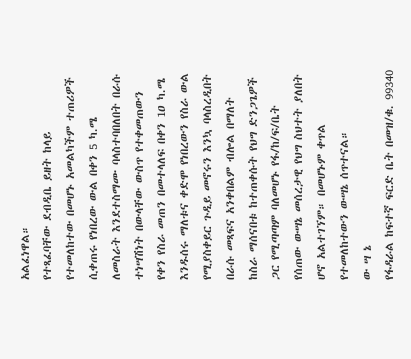አልፈነዋል።
የተጻፈባቸው ደብዲቤ ይዘት ከላይ የተመለከተው በመሆኑ አመልካችም ተጠሪዎች ሲቀጠሩ የነበረው ውል በቀን 5 ካ.ሜ ለመስራት እንደተስማሙ ባላስተባበለበት በራሱ ተነሣሽነት በውላቸው ውስጥ የተቀመጠውን የቀን የስራ መጠን በመተላለፍ በቀን 1ዐ ካ.ሜ እንዱሰሩ ማለቱና ቀድሞ የነበረውን የስራ ውል የሚያስቀይር ጉዲይ መኖሩን እንኳ ባላስረዲበት በራሱ መጻፍና አንቀበልም ብሎል በማለት ከስራ ማሰናበቱ ከተጠቀሱት የህግ ድንጋጌዎች ጋር የሚጣጣም ባለመሆኑ የፋ/ከ/ፍ/ቤት የሰጠው ውሣኔ መሰረታዊ የህግ ስህተት ያለበት ሆኖ አልተገኘም። በመሆኑም ቀጥል የተመለከተውን ውሣኔ ሰጥተናል።
ው ሣ ኔ
የፋዳራል ከፍተኛ ፍርድ ቤት በመዝ/ቁ. 99340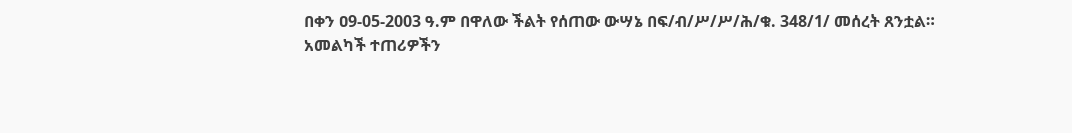በቀን ዐ9-05-2003 ዓ.ም በዋለው ችልት የሰጠው ውሣኔ በፍ/ብ/ሥ/ሥ/ሕ/ቁ. 348/1/ መሰረት ጸንቷል።
አመልካች ተጠሪዎችን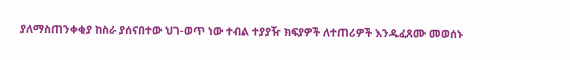ያለማስጠንቀቂያ ከስራ ያሰናበተው ህገ-ወጥ ነው ተብል ተያያዥ ክፍያዎች ለተጠሪዎች እንዱፈጸሙ መወሰኑ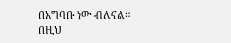በአግባቡ ነው ብለናል።
በዚህ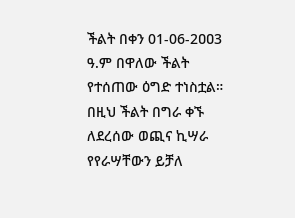ችልት በቀን 01-06-2ዐዐ3 ዓ.ም በዋለው ችልት የተሰጠው ዕግድ ተነስቷል።
በዚህ ችልት በግራ ቀኙ ለደረሰው ወጪና ኪሣራ የየራሣቸውን ይቻለ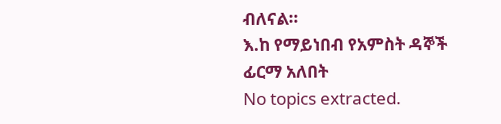ብለናል።
እ.ከ የማይነበብ የአምስት ዳኞች ፊርማ አለበት
No topics extracted.